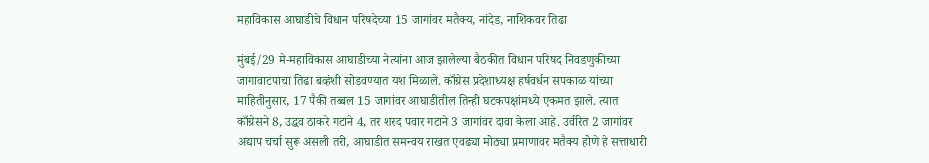महाविकास आघाडीचे विधान परिषदेच्या 15 जागांवर मतैक्य, नांदेड, नाशिकवर तिढा

मुंबई/29 मे-महाविकास आघाडीच्या नेत्यांना आज झालेल्या बैठकीत विधान परिषद निवडणुकीच्या जागावाटपाचा तिढा बव्हंशी सोडवण्यात यश मिळाले. काँग्रेस प्रदेशाध्यक्ष हर्षवर्धन सपकाळ यांच्या माहितीनुसार, 17 पैकी तब्बल 15 जागांवर आघाडीतील तिन्ही घटकपक्षांमध्ये एकमत झाले. त्यात काँग्रेसने 8, उद्धव ठाकरे गटाने 4, तर शरद पवार गटाने 3 जागांवर दावा केला आहे. उर्वरित 2 जागांवर अद्याप चर्चा सुरू असली तरी, आघाडीत समन्वय राखत एवढ्या मोठ्या प्रमाणावर मतैक्य होणे हे सत्ताधारी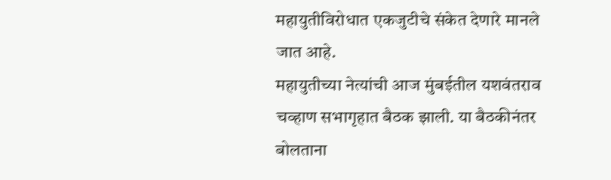महायुतीविरोधात एकजुटीचे संकेत देणारे मानले जात आहे.
महायुतीच्या नेत्यांची आज मुंबईतील यशवंतराव चव्हाण सभागृहात बैठक झाली. या बैठकीनंतर बोलताना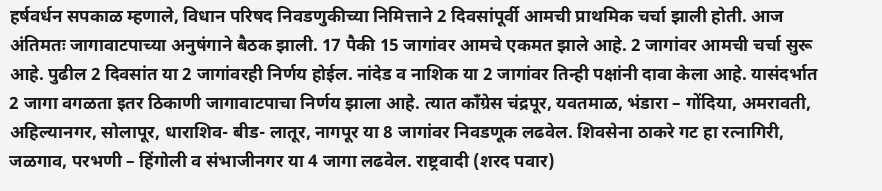हर्षवर्धन सपकाळ म्हणाले, विधान परिषद निवडणुकीच्या निमित्ताने 2 दिवसांपूर्वी आमची प्राथमिक चर्चा झाली होती. आज अंतिमतः जागावाटपाच्या अनुषंगाने बैठक झाली. 17 पैकी 15 जागांवर आमचे एकमत झाले आहे. 2 जागांवर आमची चर्चा सुरू आहे. पुढील 2 दिवसांत या 2 जागांवरही निर्णय होईल. नांदेड व नाशिक या 2 जागांवर तिन्ही पक्षांनी दावा केला आहे. यासंदर्भात 2 जागा वगळता इतर ठिकाणी जागावाटपाचा निर्णय झाला आहे. त्यात काँग्रेस चंद्रपूर, यवतमाळ, भंडारा – गोंदिया, अमरावती, अहिल्यानगर, सोलापूर, धाराशिव- बीड- लातूर, नागपूर या 8 जागांवर निवडणूक लढवेल. शिवसेना ठाकरे गट हा रत्नागिरी, जळगाव, परभणी – हिंगोली व संभाजीनगर या 4 जागा लढवेल. राष्ट्रवादी (शरद पवार)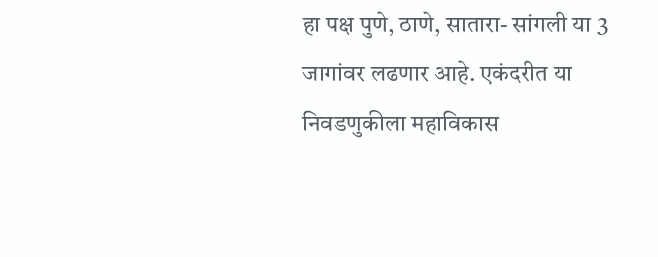हा पक्ष पुणे, ठाणे, सातारा- सांगली या 3 जागांवर लढणार आहे. एकंदरीत या निवडणुकीला महाविकास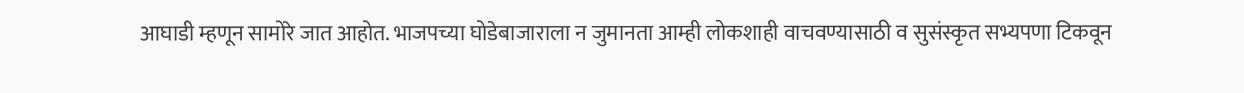आघाडी म्हणून सामोरे जात आहोत. भाजपच्या घोडेबाजाराला न जुमानता आम्ही लोकशाही वाचवण्यासाठी व सुसंस्कृत सभ्यपणा टिकवून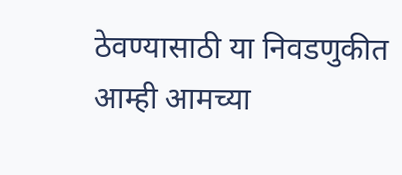ठेवण्यासाठी या निवडणुकीत आम्ही आमच्या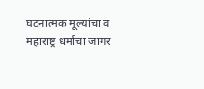घटनात्मक मूल्यांचा व महाराष्ट्र धर्माचा जागर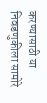करण्यासाठी या निवडणुकीला सामोरे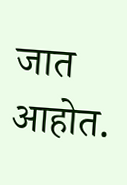जात आहोत.